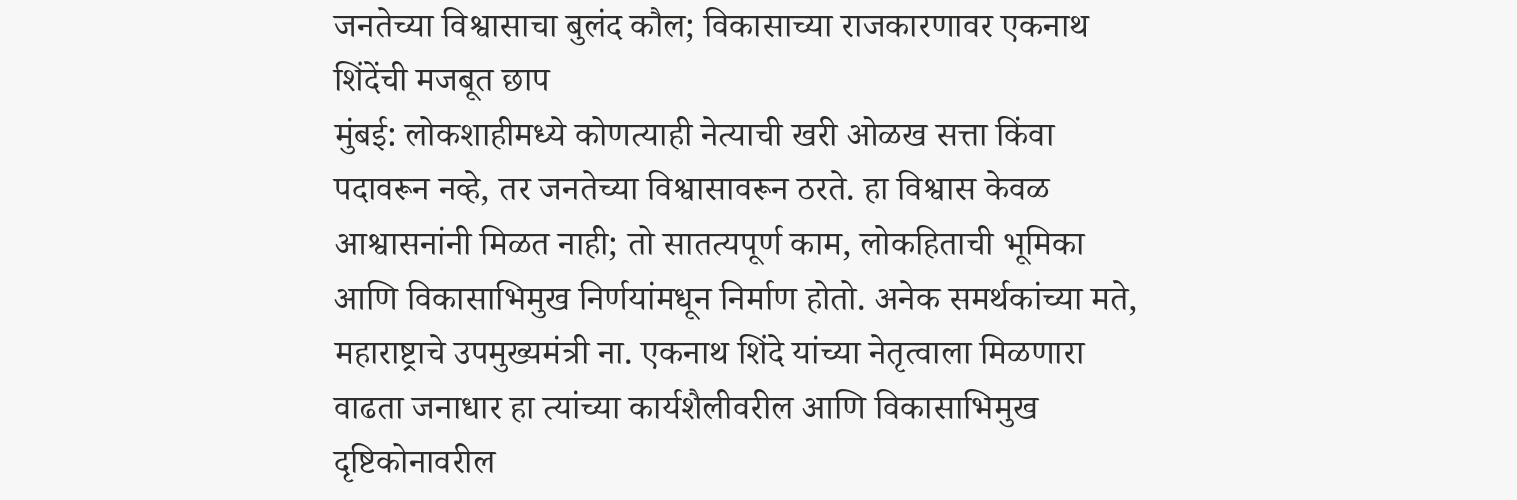जनतेच्या विश्वासाचा बुलंद कौल; विकासाच्या राजकारणावर एकनाथ शिंदेंची मजबूत छाप
मुंबई: लोकशाहीमध्ये कोणत्याही नेत्याची खरी ओळख सत्ता किंवा पदावरून नव्हे, तर जनतेच्या विश्वासावरून ठरते. हा विश्वास केवळ आश्वासनांनी मिळत नाही; तो सातत्यपूर्ण काम, लोकहिताची भूमिका आणि विकासाभिमुख निर्णयांमधून निर्माण होतो. अनेक समर्थकांच्या मते, महाराष्ट्राचे उपमुख्यमंत्री ना. एकनाथ शिंदे यांच्या नेतृत्वाला मिळणारा वाढता जनाधार हा त्यांच्या कार्यशैलीवरील आणि विकासाभिमुख दृष्टिकोनावरील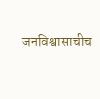जनविश्वासाचीच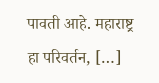पावती आहे. महाराष्ट्र हा परिवर्तन, […]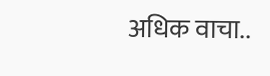अधिक वाचा..